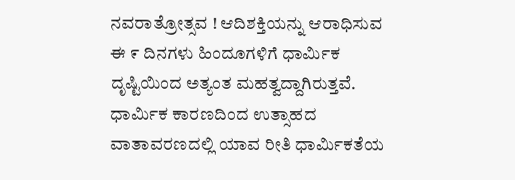ನವರಾತ್ರೋತ್ಸವ ! ಆದಿಶಕ್ತಿಯನ್ನು ಆರಾಧಿಸುವ ಈ ೯ ದಿನಗಳು ಹಿಂದೂಗಳಿಗೆ ಧಾರ್ಮಿಕ ದೃಷ್ಟಿಯಿಂದ ಅತ್ಯಂತ ಮಹತ್ವದ್ದಾಗಿರುತ್ತವೆ. ಧಾರ್ಮಿಕ ಕಾರಣದಿಂದ ಉತ್ಸಾಹದ ವಾತಾವರಣದಲ್ಲಿ ಯಾವ ರೀತಿ ಧಾರ್ಮಿಕತೆಯ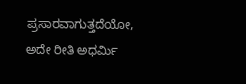ಪ್ರಸಾರವಾಗುತ್ತದೆಯೋ, ಅದೇ ರೀತಿ ಅಧರ್ಮಿ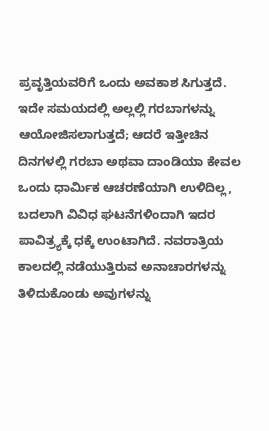ಪ್ರವೃತ್ತಿಯವರಿಗೆ ಒಂದು ಅವಕಾಶ ಸಿಗುತ್ತದೆ. ಇದೇ ಸಮಯದಲ್ಲಿ ಅಲ್ಲಲ್ಲಿ ಗರಬಾಗಳನ್ನು ಆಯೋಜಿಸಲಾಗುತ್ತದೆ; ಆದರೆ ಇತ್ತೀಚಿನ ದಿನಗಳಲ್ಲಿ ಗರಬಾ ಅಥವಾ ದಾಂಡಿಯಾ ಕೇವಲ ಒಂದು ಧಾರ್ಮಿಕ ಆಚರಣೆಯಾಗಿ ಉಳಿದಿಲ್ಲ, ಬದಲಾಗಿ ವಿವಿಧ ಘಟನೆಗಳಿಂದಾಗಿ ಇದರ ಪಾವಿತ್ರ್ಯಕ್ಕೆ ಧಕ್ಕೆ ಉಂಟಾಗಿದೆ. ನವರಾತ್ರಿಯ ಕಾಲದಲ್ಲಿ ನಡೆಯುತ್ತಿರುವ ಅನಾಚಾರಗಳನ್ನು ತಿಳಿದುಕೊಂಡು ಅವುಗಳನ್ನು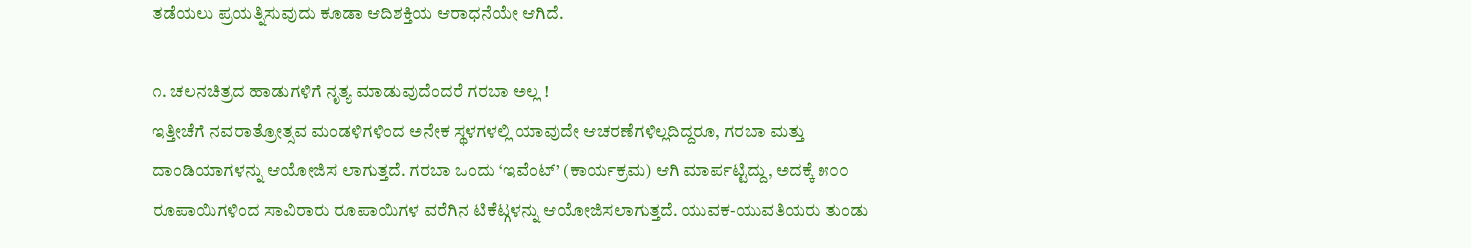ತಡೆಯಲು ಪ್ರಯತ್ನಿಸುವುದು ಕೂಡಾ ಆದಿಶಕ್ತಿಯ ಆರಾಧನೆಯೇ ಆಗಿದೆ.

೧. ಚಲನಚಿತ್ರದ ಹಾಡುಗಳಿಗೆ ನೃತ್ಯ ಮಾಡುವುದೆಂದರೆ ಗರಬಾ ಅಲ್ಲ !
ಇತ್ತೀಚೆಗೆ ನವರಾತ್ರೋತ್ಸವ ಮಂಡಳಿಗಳಿಂದ ಅನೇಕ ಸ್ಥಳಗಳಲ್ಲಿ ಯಾವುದೇ ಆಚರಣೆಗಳಿಲ್ಲದಿದ್ದರೂ, ಗರಬಾ ಮತ್ತು ದಾಂಡಿಯಾಗಳನ್ನು ಆಯೋಜಿಸ ಲಾಗುತ್ತದೆ. ಗರಬಾ ಒಂದು ‘ಇವೆಂಟ್’ (ಕಾರ್ಯಕ್ರಮ) ಆಗಿ ಮಾರ್ಪಟ್ಟಿದ್ದು, ಅದಕ್ಕೆ ೫೦೦ ರೂಪಾಯಿಗಳಿಂದ ಸಾವಿರಾರು ರೂಪಾಯಿಗಳ ವರೆಗಿನ ಟಿಕೆಟ್ಗಳನ್ನು ಆಯೋಜಿಸಲಾಗುತ್ತದೆ. ಯುವಕ-ಯುವತಿಯರು ತುಂಡು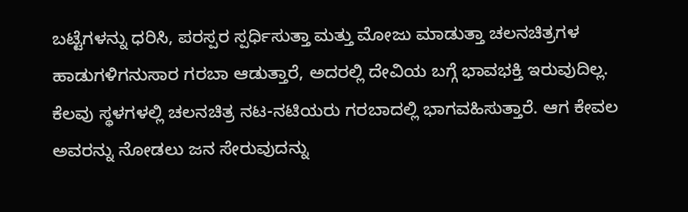ಬಟ್ಟೆಗಳನ್ನು ಧರಿಸಿ, ಪರಸ್ಪರ ಸ್ಪರ್ಧಿಸುತ್ತಾ ಮತ್ತು ಮೋಜು ಮಾಡುತ್ತಾ ಚಲನಚಿತ್ರಗಳ ಹಾಡುಗಳಿಗನುಸಾರ ಗರಬಾ ಆಡುತ್ತಾರೆ, ಅದರಲ್ಲಿ ದೇವಿಯ ಬಗ್ಗೆ ಭಾವಭಕ್ತಿ ಇರುವುದಿಲ್ಲ. ಕೆಲವು ಸ್ಥಳಗಳಲ್ಲಿ ಚಲನಚಿತ್ರ ನಟ-ನಟಿಯರು ಗರಬಾದಲ್ಲಿ ಭಾಗವಹಿಸುತ್ತಾರೆ. ಆಗ ಕೇವಲ ಅವರನ್ನು ನೋಡಲು ಜನ ಸೇರುವುದನ್ನು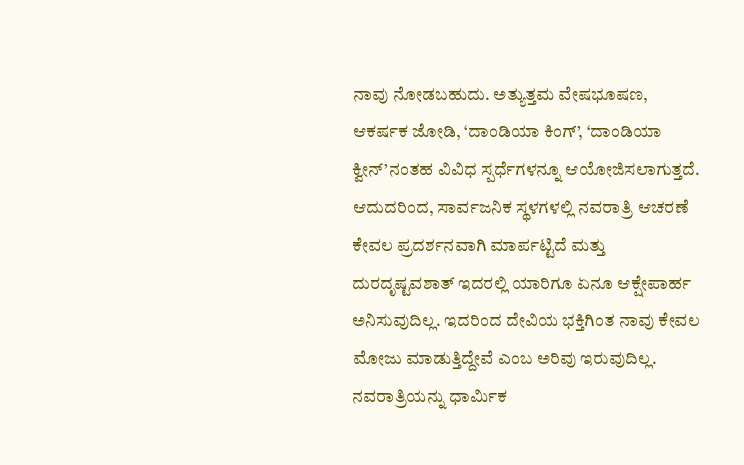ನಾವು ನೋಡಬಹುದು. ಅತ್ಯುತ್ತಮ ವೇಷಭೂಷಣ, ಆಕರ್ಷಕ ಜೋಡಿ, ‘ದಾಂಡಿಯಾ ಕಿಂಗ್’, ‘ದಾಂಡಿಯಾ ಕ್ವೀನ್’ನಂತಹ ವಿವಿಧ ಸ್ಪರ್ಧೆಗಳನ್ನೂ ಆಯೋಜಿಸಲಾಗುತ್ತದೆ. ಆದುದರಿಂದ, ಸಾರ್ವಜನಿಕ ಸ್ಥಳಗಳಲ್ಲಿ ನವರಾತ್ರಿ ಆಚರಣೆ ಕೇವಲ ಪ್ರದರ್ಶನವಾಗಿ ಮಾರ್ಪಟ್ಟಿದೆ ಮತ್ತು ದುರದೃಷ್ಟವಶಾತ್ ಇದರಲ್ಲಿ ಯಾರಿಗೂ ಏನೂ ಆಕ್ಷೇಪಾರ್ಹ ಅನಿಸುವುದಿಲ್ಲ. ಇದರಿಂದ ದೇವಿಯ ಭಕ್ತಿಗಿಂತ ನಾವು ಕೇವಲ ಮೋಜು ಮಾಡುತ್ತಿದ್ದೇವೆ ಎಂಬ ಅರಿವು ಇರುವುದಿಲ್ಲ.
ನವರಾತ್ರಿಯನ್ನು ಧಾರ್ಮಿಕ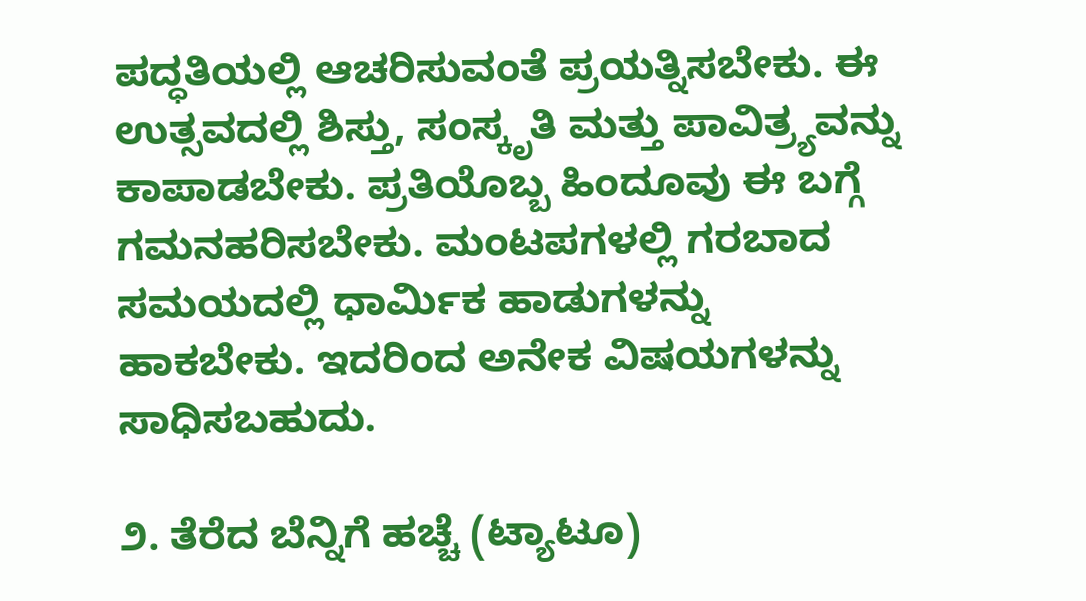ಪದ್ಧತಿಯಲ್ಲಿ ಆಚರಿಸುವಂತೆ ಪ್ರಯತ್ನಿಸಬೇಕು. ಈ ಉತ್ಸವದಲ್ಲಿ ಶಿಸ್ತು, ಸಂಸ್ಕೃತಿ ಮತ್ತು ಪಾವಿತ್ರ್ಯವನ್ನು ಕಾಪಾಡಬೇಕು. ಪ್ರತಿಯೊಬ್ಬ ಹಿಂದೂವು ಈ ಬಗ್ಗೆ ಗಮನಹರಿಸಬೇಕು. ಮಂಟಪಗಳಲ್ಲಿ ಗರಬಾದ ಸಮಯದಲ್ಲಿ ಧಾರ್ಮಿಕ ಹಾಡುಗಳನ್ನು ಹಾಕಬೇಕು. ಇದರಿಂದ ಅನೇಕ ವಿಷಯಗಳನ್ನು ಸಾಧಿಸಬಹುದು.

೨. ತೆರೆದ ಬೆನ್ನಿಗೆ ಹಚ್ಚೆ (ಟ್ಯಾಟೂ)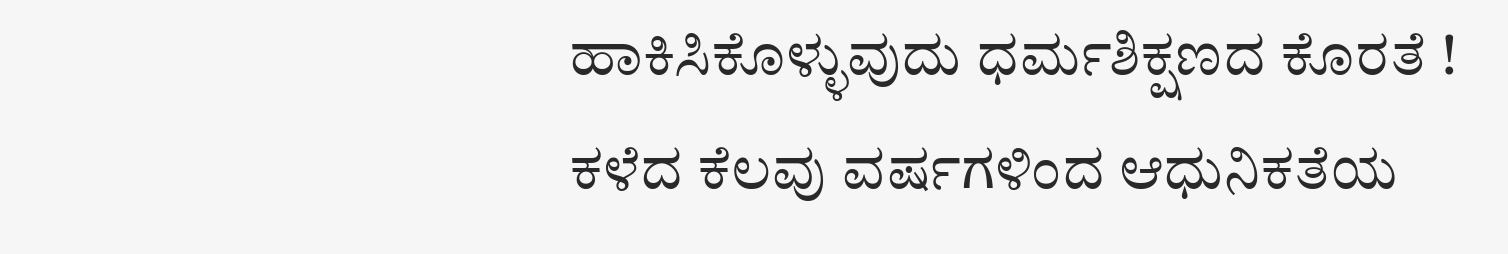ಹಾಕಿಸಿಕೊಳ್ಳುವುದು ಧರ್ಮಶಿಕ್ಷಣದ ಕೊರತೆ !
ಕಳೆದ ಕೆಲವು ವರ್ಷಗಳಿಂದ ಆಧುನಿಕತೆಯ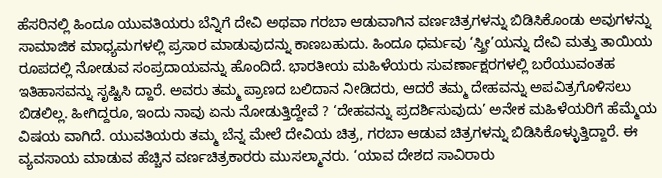ಹೆಸರಿನಲ್ಲಿ ಹಿಂದೂ ಯುವತಿಯರು ಬೆನ್ನಿಗೆ ದೇವಿ ಅಥವಾ ಗರಬಾ ಆಡುವಾಗಿನ ವರ್ಣಚಿತ್ರಗಳನ್ನು ಬಿಡಿಸಿಕೊಂಡು ಅವುಗಳನ್ನು ಸಾಮಾಜಿಕ ಮಾಧ್ಯಮಗಳಲ್ಲಿ ಪ್ರಸಾರ ಮಾಡುವುದನ್ನು ಕಾಣಬಹುದು. ಹಿಂದೂ ಧರ್ಮವು ‘ಸ್ತ್ರೀ’ಯನ್ನು ದೇವಿ ಮತ್ತು ತಾಯಿಯ ರೂಪದಲ್ಲಿ ನೋಡುವ ಸಂಪ್ರದಾಯವನ್ನು ಹೊಂದಿದೆ. ಭಾರತೀಯ ಮಹಿಳೆಯರು ಸುವರ್ಣಾಕ್ಷರಗಳಲ್ಲಿ ಬರೆಯುವಂತಹ ಇತಿಹಾಸವನ್ನು ಸೃಷ್ಟಿಸಿ ದ್ದಾರೆ. ಅವರು ತಮ್ಮ ಪ್ರಾಣದ ಬಲಿದಾನ ನೀಡಿದರು, ಆದರೆ ತಮ್ಮ ದೇಹವನ್ನು ಅಪವಿತ್ರಗೊಳಿಸಲು ಬಿಡಲಿಲ್ಲ. ಹೀಗಿದ್ದರೂ, ಇಂದು ನಾವು ಏನು ನೋಡುತ್ತಿದ್ದೇವೆ ? ‘ದೇಹವನ್ನು ಪ್ರದರ್ಶಿಸುವುದು’ ಅನೇಕ ಮಹಿಳೆಯರಿಗೆ ಹೆಮ್ಮೆಯ ವಿಷಯ ವಾಗಿದೆ. ಯುವತಿಯರು ತಮ್ಮ ಬೆನ್ನ ಮೇಲೆ ದೇವಿಯ ಚಿತ್ರ, ಗರಬಾ ಆಡುವ ಚಿತ್ರಗಳನ್ನು ಬಿಡಿಸಿಕೊಳ್ಳುತ್ತಿದ್ದಾರೆ. ಈ ವ್ಯವಸಾಯ ಮಾಡುವ ಹೆಚ್ಚಿನ ವರ್ಣಚಿತ್ರಕಾರರು ಮುಸಲ್ಮಾನರು. ‘ಯಾವ ದೇಶದ ಸಾವಿರಾರು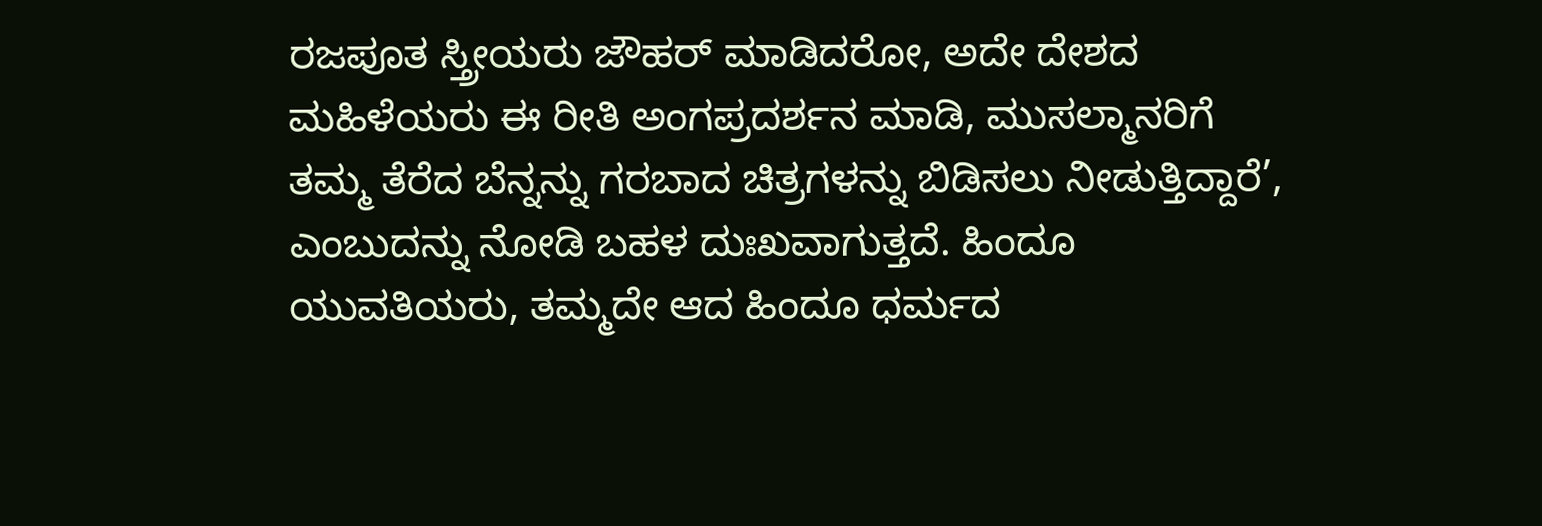ರಜಪೂತ ಸ್ತ್ರೀಯರು ಜೌಹರ್ ಮಾಡಿದರೋ, ಅದೇ ದೇಶದ ಮಹಿಳೆಯರು ಈ ರೀತಿ ಅಂಗಪ್ರದರ್ಶನ ಮಾಡಿ, ಮುಸಲ್ಮಾನರಿಗೆ ತಮ್ಮ ತೆರೆದ ಬೆನ್ನನ್ನು ಗರಬಾದ ಚಿತ್ರಗಳನ್ನು ಬಿಡಿಸಲು ನೀಡುತ್ತಿದ್ದಾರೆ’, ಎಂಬುದನ್ನು ನೋಡಿ ಬಹಳ ದುಃಖವಾಗುತ್ತದೆ. ಹಿಂದೂ ಯುವತಿಯರು, ತಮ್ಮದೇ ಆದ ಹಿಂದೂ ಧರ್ಮದ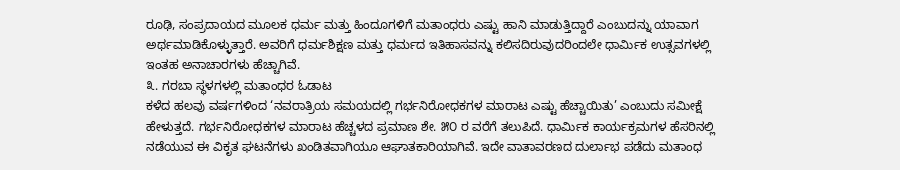ರೂಢಿ, ಸಂಪ್ರದಾಯದ ಮೂಲಕ ಧರ್ಮ ಮತ್ತು ಹಿಂದೂಗಳಿಗೆ ಮತಾಂಧರು ಎಷ್ಟು ಹಾನಿ ಮಾಡುತ್ತಿದ್ದಾರೆ ಎಂಬುದನ್ನು ಯಾವಾಗ ಅರ್ಥಮಾಡಿಕೊಳ್ಳುತ್ತಾರೆ. ಅವರಿಗೆ ಧರ್ಮಶಿಕ್ಷಣ ಮತ್ತು ಧರ್ಮದ ಇತಿಹಾಸವನ್ನು ಕಲಿಸದಿರುವುದರಿಂದಲೇ ಧಾರ್ಮಿಕ ಉತ್ಸವಗಳಲ್ಲಿ ಇಂತಹ ಅನಾಚಾರಗಳು ಹೆಚ್ಚಾಗಿವೆ.
೩. ಗರಬಾ ಸ್ಥಳಗಳಲ್ಲಿ ಮತಾಂಧರ ಓಡಾಟ
ಕಳೆದ ಹಲವು ವರ್ಷಗಳಿಂದ ‘ನವರಾತ್ರಿಯ ಸಮಯದಲ್ಲಿ ಗರ್ಭನಿರೋಧಕಗಳ ಮಾರಾಟ ಎಷ್ಟು ಹೆಚ್ಚಾಯಿತು’ ಎಂಬುದು ಸಮೀಕ್ಷೆ ಹೇಳುತ್ತದೆ. ಗರ್ಭನಿರೋಧಕಗಳ ಮಾರಾಟ ಹೆಚ್ಚಳದ ಪ್ರಮಾಣ ಶೇ. ೫೦ ರ ವರೆಗೆ ತಲುಪಿದೆ. ಧಾರ್ಮಿಕ ಕಾರ್ಯಕ್ರಮಗಳ ಹೆಸರಿನಲ್ಲಿ ನಡೆಯುವ ಈ ವಿಕೃತ ಘಟನೆಗಳು ಖಂಡಿತವಾಗಿಯೂ ಆಘಾತಕಾರಿಯಾಗಿವೆ. ಇದೇ ವಾತಾವರಣದ ದುರ್ಲಾಭ ಪಡೆದು ಮತಾಂಧ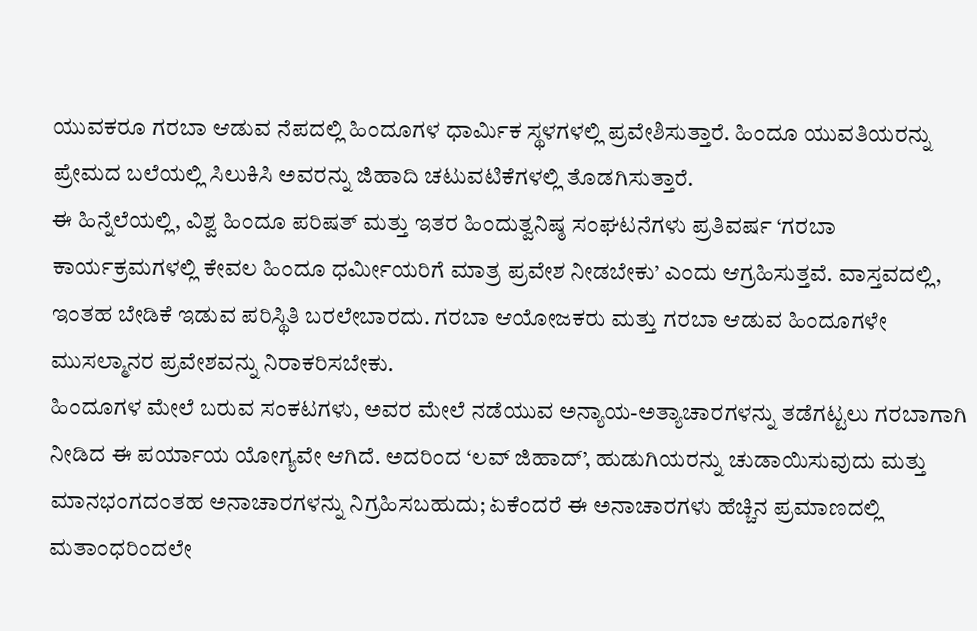ಯುವಕರೂ ಗರಬಾ ಆಡುವ ನೆಪದಲ್ಲಿ ಹಿಂದೂಗಳ ಧಾರ್ಮಿಕ ಸ್ಥಳಗಳಲ್ಲಿ ಪ್ರವೇಶಿಸುತ್ತಾರೆ. ಹಿಂದೂ ಯುವತಿಯರನ್ನು ಪ್ರೇಮದ ಬಲೆಯಲ್ಲಿ ಸಿಲುಕಿಸಿ ಅವರನ್ನು ಜಿಹಾದಿ ಚಟುವಟಿಕೆಗಳಲ್ಲಿ ತೊಡಗಿಸುತ್ತಾರೆ.
ಈ ಹಿನ್ನೆಲೆಯಲ್ಲಿ, ವಿಶ್ವ ಹಿಂದೂ ಪರಿಷತ್ ಮತ್ತು ಇತರ ಹಿಂದುತ್ವನಿಷ್ಠ ಸಂಘಟನೆಗಳು ಪ್ರತಿವರ್ಷ ‘ಗರಬಾ ಕಾರ್ಯಕ್ರಮಗಳಲ್ಲಿ ಕೇವಲ ಹಿಂದೂ ಧರ್ಮೀಯರಿಗೆ ಮಾತ್ರ ಪ್ರವೇಶ ನೀಡಬೇಕು’ ಎಂದು ಆಗ್ರಹಿಸುತ್ತವೆ. ವಾಸ್ತವದಲ್ಲಿ, ಇಂತಹ ಬೇಡಿಕೆ ಇಡುವ ಪರಿಸ್ಥಿತಿ ಬರಲೇಬಾರದು. ಗರಬಾ ಆಯೋಜಕರು ಮತ್ತು ಗರಬಾ ಆಡುವ ಹಿಂದೂಗಳೇ ಮುಸಲ್ಮಾನರ ಪ್ರವೇಶವನ್ನು ನಿರಾಕರಿಸಬೇಕು.
ಹಿಂದೂಗಳ ಮೇಲೆ ಬರುವ ಸಂಕಟಗಳು, ಅವರ ಮೇಲೆ ನಡೆಯುವ ಅನ್ಯಾಯ-ಅತ್ಯಾಚಾರಗಳನ್ನು ತಡೆಗಟ್ಟಲು ಗರಬಾಗಾಗಿ ನೀಡಿದ ಈ ಪರ್ಯಾಯ ಯೋಗ್ಯವೇ ಆಗಿದೆ. ಅದರಿಂದ ‘ಲವ್ ಜಿಹಾದ್’, ಹುಡುಗಿಯರನ್ನು ಚುಡಾಯಿಸುವುದು ಮತ್ತು ಮಾನಭಂಗದಂತಹ ಅನಾಚಾರಗಳನ್ನು ನಿಗ್ರಹಿಸಬಹುದು; ಏಕೆಂದರೆ ಈ ಅನಾಚಾರಗಳು ಹೆಚ್ಚಿನ ಪ್ರಮಾಣದಲ್ಲಿ ಮತಾಂಧರಿಂದಲೇ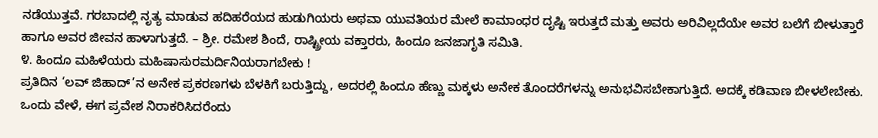ನಡೆಯುತ್ತವೆ. ಗರಬಾದಲ್ಲಿ ನೃತ್ಯ ಮಾಡುವ ಹದಿಹರೆಯದ ಹುಡುಗಿಯರು ಅಥವಾ ಯುವತಿಯರ ಮೇಲೆ ಕಾಮಾಂಧರ ದೃಷ್ಟಿ ಇರುತ್ತದೆ ಮತ್ತು ಅವರು ಅರಿವಿಲ್ಲದೆಯೇ ಅವರ ಬಲೆಗೆ ಬೀಳುತ್ತಾರೆ ಹಾಗೂ ಅವರ ಜೀವನ ಹಾಳಾಗುತ್ತದೆ. – ಶ್ರೀ. ರಮೇಶ ಶಿಂದೆ, ರಾಷ್ಟ್ರೀಯ ವಕ್ತಾರರು, ಹಿಂದೂ ಜನಜಾಗೃತಿ ಸಮಿತಿ.
೪. ಹಿಂದೂ ಮಹಿಳೆಯರು ಮಹಿಷಾಸುರಮರ್ದಿನಿಯರಾಗಬೇಕು !
ಪ್ರತಿದಿನ ‘ಲವ್ ಜಿಹಾದ್’ನ ಅನೇಕ ಪ್ರಕರಣಗಳು ಬೆಳಕಿಗೆ ಬರುತ್ತಿದ್ದು, ಅದರಲ್ಲಿ ಹಿಂದೂ ಹೆಣ್ಣು ಮಕ್ಕಳು ಅನೇಕ ತೊಂದರೆಗಳನ್ನು ಅನುಭವಿಸಬೇಕಾಗುತ್ತಿದೆ. ಅದಕ್ಕೆ ಕಡಿವಾಣ ಬೀಳಲೇಬೇಕು. ಒಂದು ವೇಳೆ, ಈಗ ಪ್ರವೇಶ ನಿರಾಕರಿಸಿದರೆಂದು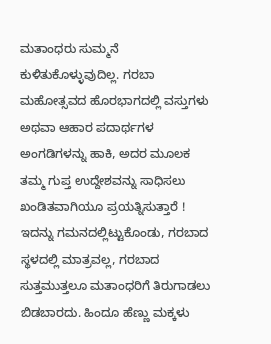ಮತಾಂಧರು ಸುಮ್ಮನೆ ಕುಳಿತುಕೊಳ್ಳುವುದಿಲ್ಲ. ಗರಬಾ ಮಹೋತ್ಸವದ ಹೊರಭಾಗದಲ್ಲಿ ವಸ್ತುಗಳು ಅಥವಾ ಆಹಾರ ಪದಾರ್ಥಗಳ ಅಂಗಡಿಗಳನ್ನು ಹಾಕಿ, ಅದರ ಮೂಲಕ ತಮ್ಮ ಗುಪ್ತ ಉದ್ದೇಶವನ್ನು ಸಾಧಿಸಲು ಖಂಡಿತವಾಗಿಯೂ ಪ್ರಯತ್ನಿಸುತ್ತಾರೆ ! ಇದನ್ನು ಗಮನದಲ್ಲಿಟ್ಟುಕೊಂಡು, ಗರಬಾದ ಸ್ಥಳದಲ್ಲಿ ಮಾತ್ರವಲ್ಲ, ಗರಬಾದ ಸುತ್ತಮುತ್ತಲೂ ಮತಾಂಧರಿಗೆ ತಿರುಗಾಡಲು ಬಿಡಬಾರದು. ಹಿಂದೂ ಹೆಣ್ಣು ಮಕ್ಕಳು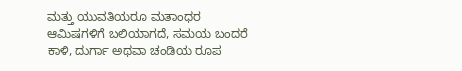ಮತ್ತು ಯುವತಿಯರೂ ಮತಾಂಧರ ಆಮಿಷಗಳಿಗೆ ಬಲಿಯಾಗದೆ, ಸಮಯ ಬಂದರೆ ಕಾಳಿ, ದುರ್ಗಾ ಅಥವಾ ಚಂಡಿಯ ರೂಪ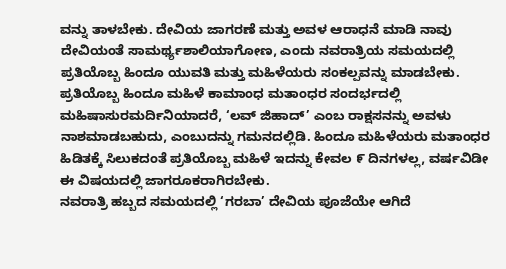ವನ್ನು ತಾಳಬೇಕು. ದೇವಿಯ ಜಾಗರಣೆ ಮತ್ತು ಅವಳ ಆರಾಧನೆ ಮಾಡಿ ನಾವು ದೇವಿಯಂತೆ ಸಾಮರ್ಥ್ಯಶಾಲಿಯಾಗೋಣ, ಎಂದು ನವರಾತ್ರಿಯ ಸಮಯದಲ್ಲಿ ಪ್ರತಿಯೊಬ್ಬ ಹಿಂದೂ ಯುವತಿ ಮತ್ತು ಮಹಿಳೆಯರು ಸಂಕಲ್ಪವನ್ನು ಮಾಡಬೇಕು. ಪ್ರತಿಯೊಬ್ಬ ಹಿಂದೂ ಮಹಿಳೆ ಕಾಮಾಂಧ ಮತಾಂಧರ ಸಂದರ್ಭದಲ್ಲಿ ಮಹಿಷಾಸುರಮರ್ದಿನಿಯಾದರೆ, ‘ಲವ್ ಜಿಹಾದ್’ ಎಂಬ ರಾಕ್ಷಸನನ್ನು ಅವಳು ನಾಶಮಾಡಬಹುದು, ಎಂಬುದನ್ನು ಗಮನದಲ್ಲಿಡಿ. ಹಿಂದೂ ಮಹಿಳೆಯರು ಮತಾಂಧರ ಹಿಡಿತಕ್ಕೆ ಸಿಲುಕದಂತೆ ಪ್ರತಿಯೊಬ್ಬ ಮಹಿಳೆ ಇದನ್ನು ಕೇವಲ ೯ ದಿನಗಳಲ್ಲ, ವರ್ಷವಿಡೀ ಈ ವಿಷಯದಲ್ಲಿ ಜಾಗರೂಕರಾಗಿರಬೇಕು.
ನವರಾತ್ರಿ ಹಬ್ಬದ ಸಮಯದಲ್ಲಿ ‘ಗರಬಾ’ ದೇವಿಯ ಪೂಜೆಯೇ ಆಗಿದೆ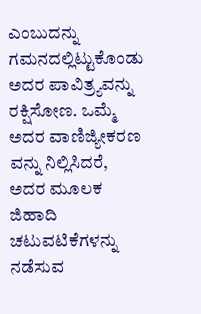ಎಂಬುದನ್ನು ಗಮನದಲ್ಲಿಟ್ಟುಕೊಂಡು ಅದರ ಪಾವಿತ್ರ್ಯವನ್ನು ರಕ್ಷಿಸೋಣ. ಒಮ್ಮೆ ಅದರ ವಾಣಿಜ್ಯೀಕರಣ ವನ್ನು ನಿಲ್ಲಿಸಿದರೆ, ಅದರ ಮೂಲಕ ಜಿಹಾದಿ ಚಟುವಟಿಕೆಗಳನ್ನು ನಡೆಸುವ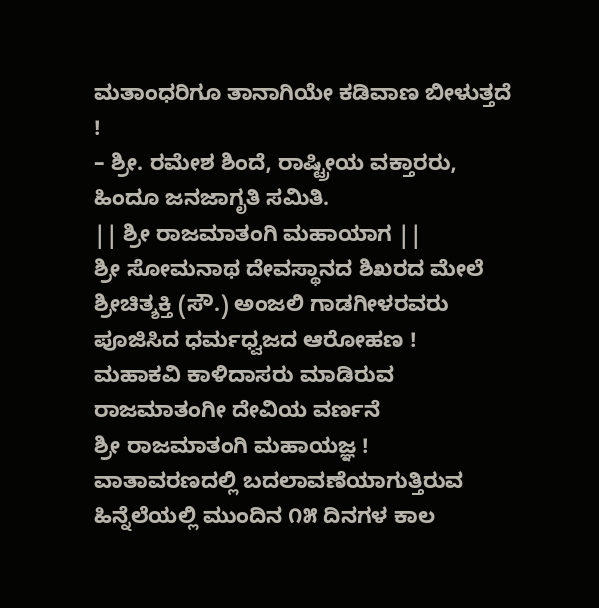ಮತಾಂಧರಿಗೂ ತಾನಾಗಿಯೇ ಕಡಿವಾಣ ಬೀಳುತ್ತದೆ !
– ಶ್ರೀ. ರಮೇಶ ಶಿಂದೆ, ರಾಷ್ಟ್ರೀಯ ವಕ್ತಾರರು, ಹಿಂದೂ ಜನಜಾಗೃತಿ ಸಮಿತಿ.
|| ಶ್ರೀ ರಾಜಮಾತಂಗಿ ಮಹಾಯಾಗ ||
ಶ್ರೀ ಸೋಮನಾಥ ದೇವಸ್ಥಾನದ ಶಿಖರದ ಮೇಲೆ ಶ್ರೀಚಿತ್ಶಕ್ತಿ (ಸೌ.) ಅಂಜಲಿ ಗಾಡಗೀಳರವರು ಪೂಜಿಸಿದ ಧರ್ಮಧ್ವಜದ ಆರೋಹಣ !
ಮಹಾಕವಿ ಕಾಳಿದಾಸರು ಮಾಡಿರುವ ರಾಜಮಾತಂಗೀ ದೇವಿಯ ವರ್ಣನೆ
ಶ್ರೀ ರಾಜಮಾತಂಗಿ ಮಹಾಯಜ್ಞ !
ವಾತಾವರಣದಲ್ಲಿ ಬದಲಾವಣೆಯಾಗುತ್ತಿರುವ ಹಿನ್ನೆಲೆಯಲ್ಲಿ ಮುಂದಿನ ೧೫ ದಿನಗಳ ಕಾಲ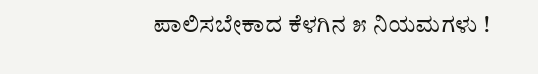ಪಾಲಿಸಬೇಕಾದ ಕೆಳಗಿನ ೫ ನಿಯಮಗಳು !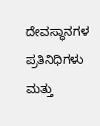ದೇವಸ್ಥಾನಗಳ ಪ್ರತಿನಿಧಿಗಳು ಮತ್ತು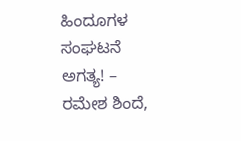ಹಿಂದೂಗಳ ಸಂಘಟನೆ ಅಗತ್ಯ! – ರಮೇಶ ಶಿಂದೆ,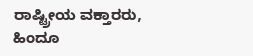ರಾಷ್ಟ್ರೀಯ ವಕ್ತಾರರು, ಹಿಂದೂ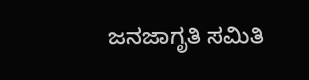ಜನಜಾಗೃತಿ ಸಮಿತಿ